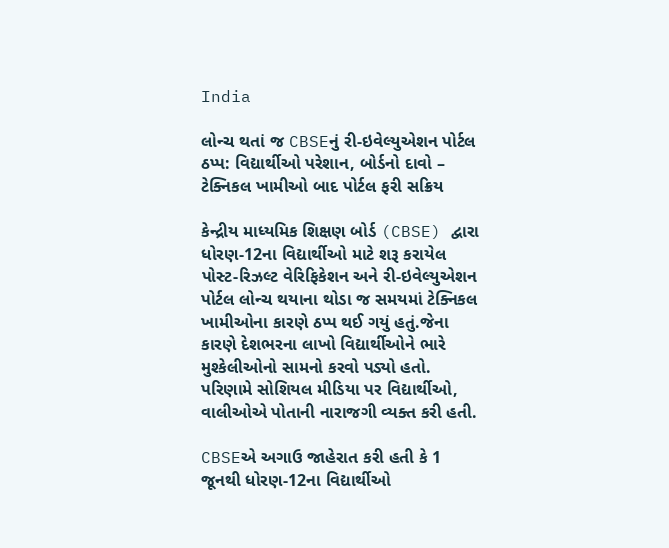India

લોન્ચ થતાં જ CBSEનું રી-ઇવેલ્યુએશન પોર્ટલ ઠપ્પ: વિદ્યાર્થીઓ પરેશાન, બોર્ડનો દાવો – ટેક્નિકલ ખામીઓ બાદ પોર્ટલ ફરી સક્રિય

કેન્દ્રીય માધ્યમિક શિક્ષણ બોર્ડ (CBSE) દ્વારા ધોરણ-12ના વિદ્યાર્થીઓ માટે શરૂ કરાયેલ પોસ્ટ-રિઝલ્ટ વેરિફિકેશન અને રી-ઇવેલ્યુએશન પોર્ટલ લોન્ચ થયાના થોડા જ સમયમાં ટેક્નિકલ ખામીઓના કારણે ઠપ્પ થઈ ગયું હતું.જેના કારણે દેશભરના લાખો વિદ્યાર્થીઓને ભારે મુશ્કેલીઓનો સામનો કરવો પડ્યો હતો. પરિણામે સોશિયલ મીડિયા પર વિદ્યાર્થીઓ, વાલીઓએ પોતાની નારાજગી વ્યક્ત કરી હતી.

CBSEએ અગાઉ જાહેરાત કરી હતી કે 1 જૂનથી ધોરણ-12ના વિદ્યાર્થીઓ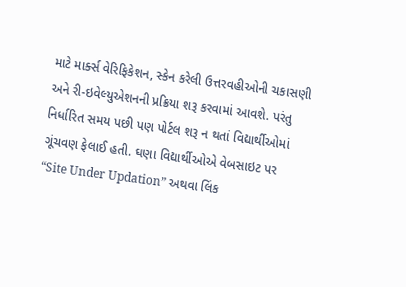માટે માર્ક્સ વેરિફિકેશન, સ્કેન કરેલી ઉત્તરવહીઓની ચકાસણી અને રી-ઇવેલ્યુએશનની પ્રક્રિયા શરૂ કરવામાં આવશે. પરંતુ નિર્ધારિત સમય પછી પણ પોર્ટલ શરૂ ન થતાં વિદ્યાર્થીઓમાં ગૂંચવણ ફેલાઈ હતી. ઘણા વિદ્યાર્થીઓએ વેબસાઇટ પર “Site Under Updation” અથવા લિંક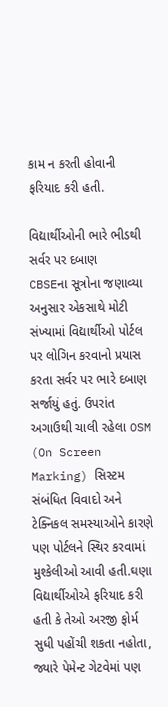કામ ન કરતી હોવાની ફરિયાદ કરી હતી.

વિદ્યાર્થીઓની ભારે ભીડથી સર્વર પર દબાણ
CBSEના સૂત્રોના જણાવ્યા અનુસાર એકસાથે મોટી સંખ્યામાં વિદ્યાર્થીઓ પોર્ટલ પર લોગિન કરવાનો પ્રયાસ કરતા સર્વર પર ભારે દબાણ સર્જાયું હતું. ઉપરાંત અગાઉથી ચાલી રહેલા OSM (On Screen Marking) સિસ્ટમ સંબંધિત વિવાદો અને ટેક્નિકલ સમસ્યાઓને કારણે પણ પોર્ટલને સ્થિર કરવામાં મુશ્કેલીઓ આવી હતી.ઘણા વિદ્યાર્થીઓએ ફરિયાદ કરી હતી કે તેઓ અરજી ફોર્મ સુધી પહોંચી શકતા નહોતા, જ્યારે પેમેન્ટ ગેટવેમાં પણ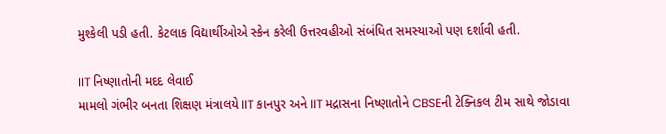મુશ્કેલી પડી હતી. કેટલાક વિદ્યાર્થીઓએ સ્કેન કરેલી ઉત્તરવહીઓ સંબંધિત સમસ્યાઓ પણ દર્શાવી હતી.

IIT નિષ્ણાતોની મદદ લેવાઈ
મામલો ગંભીર બનતા શિક્ષણ મંત્રાલયે IIT કાનપુર અને IIT મદ્રાસના નિષ્ણાતોને CBSEની ટેક્નિકલ ટીમ સાથે જોડાવા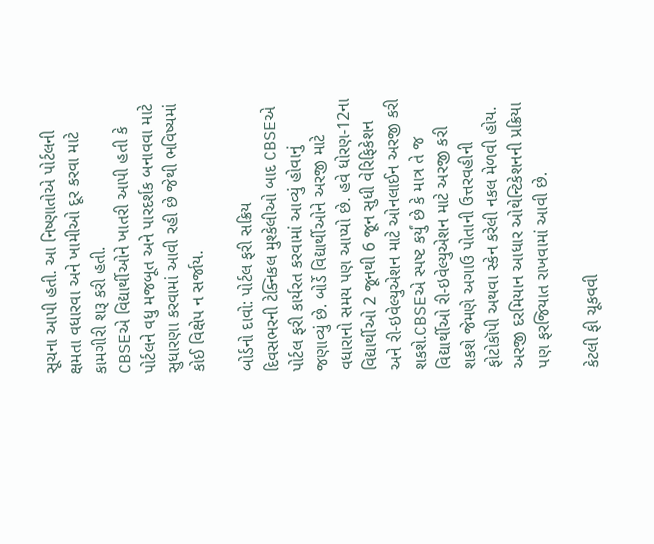સૂચના આપી હતી. આ નિષ્ણાતોએ પોર્ટલની ક્ષમતા વધારવા અને ખામીઓ દૂર કરવા માટે કામગીરી શરૂ કરી હતી.
CBSEએ વિદ્યાર્થીઓને ખાતરી આપી હતી કે પોર્ટલને વધુ મજબૂત અને પારદર્શક બનાવવા માટે સુધારણા કરવામાં આવી રહી છે જેથી ભવિષ્યમાં કોઈ વિક્ષેપ ન સર્જાય.

બોર્ડનો દાવો: પોર્ટલ ફરી સક્રિય
દિવસભરની ટેક્નિકલ મુશ્કેલીઓ બાદ CBSEએ પોર્ટલ ફરી કાર્યરત કરવામાં આવ્યું હોવાનું જણાવ્યું છે. બોર્ડે વિદ્યાર્થીઓને અરજી માટે વધારાનો સમય પણ આપ્યો છે. હવે ધોરણ-12ના વિદ્યાર્થીઓ 2 જૂનથી 6 જૂન સુધી વેરિફિકેશન અને રી-ઇવેલ્યુએશન માટે ઓનલાઈન અરજી કરી શકશે.CBSEએ સ્પષ્ટ કર્યું છે કે માત્ર તે જ વિદ્યાર્થીઓ રી-ઇવેલ્યુએશન માટે અરજી કરી શકશે જેમણે અગાઉ પોતાની ઉત્તરવહીની ફોટોકૉપી અથવા સ્કેન કરેલી નકલ મેળવી હોય. અરજી દરમિયાન આધાર ઓથેન્ટિકેશનની પ્રક્રિયા પણ ફરજિયાત રાખવામાં આવી છે.

કેટલી ફી ચૂકવવી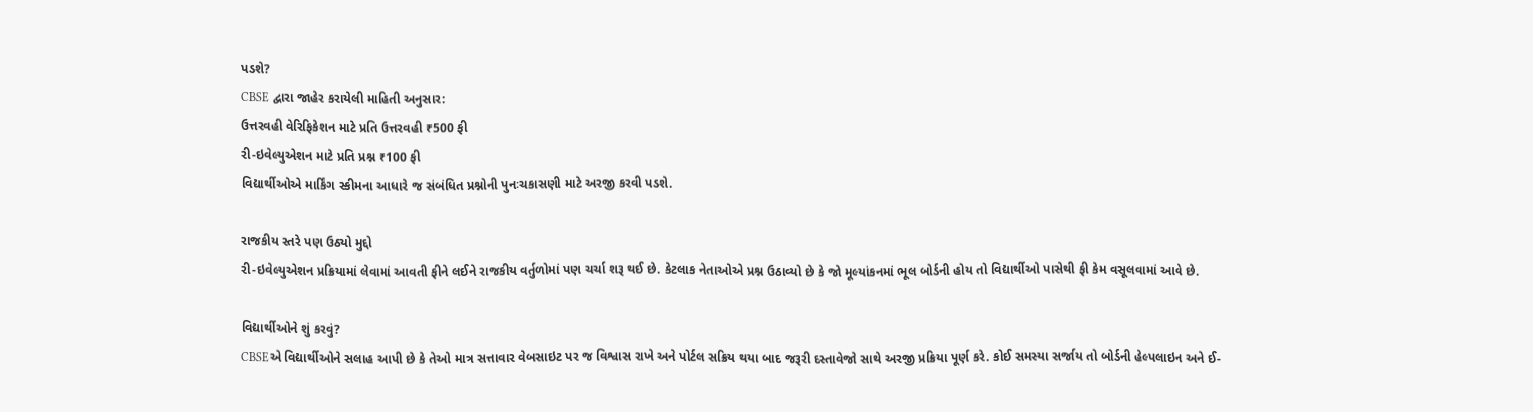પડશે?
CBSE દ્વારા જાહેર કરાયેલી માહિતી અનુસાર:
ઉત્તરવહી વેરિફિકેશન માટે પ્રતિ ઉત્તરવહી ₹500 ફી
રી-ઇવેલ્યુએશન માટે પ્રતિ પ્રશ્ન ₹100 ફી
વિદ્યાર્થીઓએ માર્કિંગ સ્કીમના આધારે જ સંબંધિત પ્રશ્નોની પુનઃચકાસણી માટે અરજી કરવી પડશે.

રાજકીય સ્તરે પણ ઉઠ્યો મુદ્દો
રી-ઇવેલ્યુએશન પ્રક્રિયામાં લેવામાં આવતી ફીને લઈને રાજકીય વર્તુળોમાં પણ ચર્ચા શરૂ થઈ છે. કેટલાક નેતાઓએ પ્રશ્ન ઉઠાવ્યો છે કે જો મૂલ્યાંકનમાં ભૂલ બોર્ડની હોય તો વિદ્યાર્થીઓ પાસેથી ફી કેમ વસૂલવામાં આવે છે.

વિદ્યાર્થીઓને શું કરવું?
CBSEએ વિદ્યાર્થીઓને સલાહ આપી છે કે તેઓ માત્ર સત્તાવાર વેબસાઇટ પર જ વિશ્વાસ રાખે અને પોર્ટલ સક્રિય થયા બાદ જરૂરી દસ્તાવેજો સાથે અરજી પ્રક્રિયા પૂર્ણ કરે. કોઈ સમસ્યા સર્જાય તો બોર્ડની હેલ્પલાઇન અને ઈ-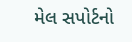મેલ સપોર્ટનો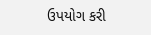ઉપયોગ કરી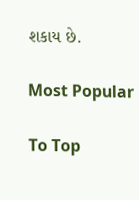શકાય છે.

Most Popular

To Top